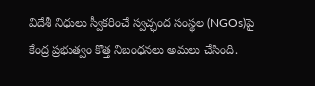విదేశీ నిధులు స్వీకరించే స్వచ్ఛంద సంస్థల (NGOs)పై కేంద్ర ప్రభుత్వం కొత్త నిబంధనలు అమలు చేసింది.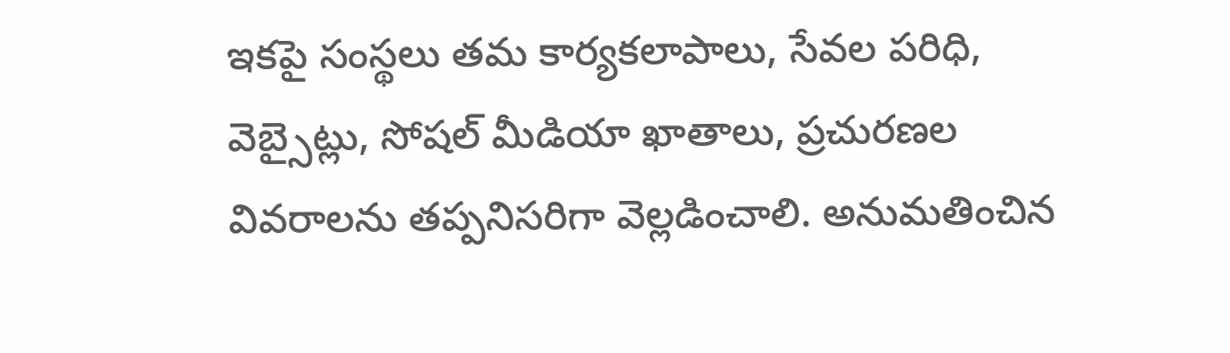ఇకపై సంస్థలు తమ కార్యకలాపాలు, సేవల పరిధి, వెబ్సైట్లు, సోషల్ మీడియా ఖాతాలు, ప్రచురణల వివరాలను తప్పనిసరిగా వెల్లడించాలి. అనుమతించిన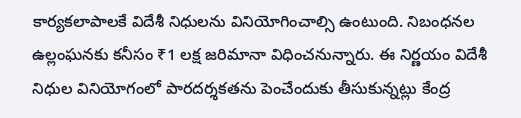కార్యకలాపాలకే విదేశీ నిధులను వినియోగించాల్సి ఉంటుంది. నిబంధనల ఉల్లంఘనకు కనీసం ₹1 లక్ష జరిమానా విధించనున్నారు. ఈ నిర్ణయం విదేశీ నిధుల వినియోగంలో పారదర్శకతను పెంచేందుకు తీసుకున్నట్లు కేంద్ర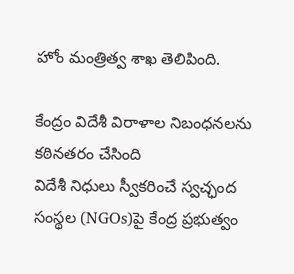హోం మంత్రిత్వ శాఖ తెలిపింది.

కేంద్రం విదేశీ విరాళాల నిబంధనలను కఠినతరం చేసింది
విదేశీ నిధులు స్వీకరించే స్వచ్ఛంద సంస్థల (NGOs)పై కేంద్ర ప్రభుత్వం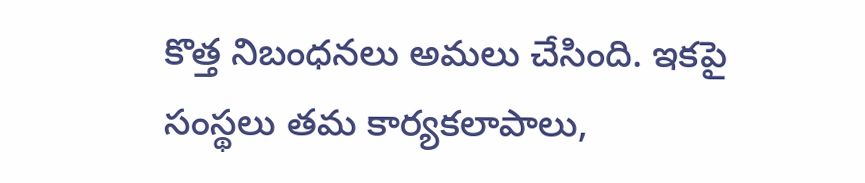కొత్త నిబంధనలు అమలు చేసింది. ఇకపై సంస్థలు తమ కార్యకలాపాలు,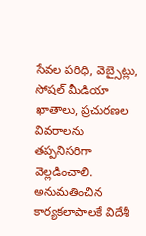సేవల పరిధి, వెబ్సైట్లు, సోషల్ మీడియా ఖాతాలు, ప్రచురణల వివరాలను తప్పనిసరిగా వెల్లడించాలి. అనుమతించిన కార్యకలాపాలకే విదేశీ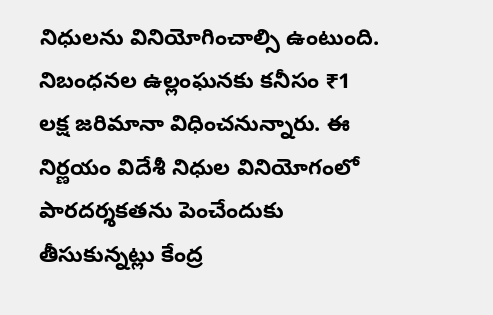నిధులను వినియోగించాల్సి ఉంటుంది. నిబంధనల ఉల్లంఘనకు కనీసం ₹1 లక్ష జరిమానా విధించనున్నారు. ఈ నిర్ణయం విదేశీ నిధుల వినియోగంలో పారదర్శకతను పెంచేందుకు తీసుకున్నట్లు కేంద్ర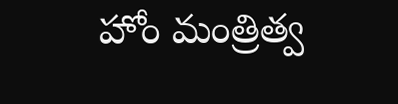హోం మంత్రిత్వ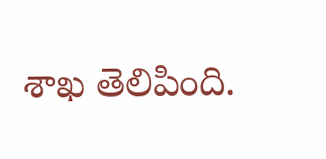శాఖ తెలిపింది.